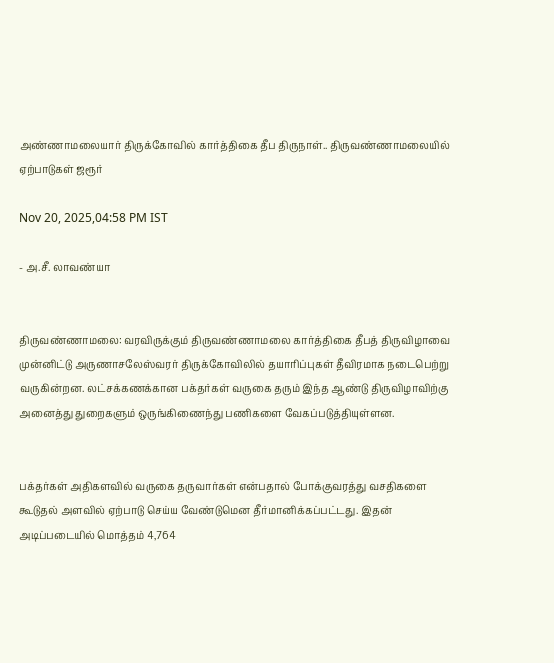அண்ணாமலையார் திருக்கோவில் கார்த்திகை தீப திருநாள்.. திருவண்ணாமலையில் ஏற்பாடுகள் ஜரூர்

Nov 20, 2025,04:58 PM IST

- அ.சீ. லாவண்யா


திருவண்ணாமலை: வரவிருக்கும் திருவண்ணாமலை கார்த்திகை தீபத் திருவிழாவை முன்னிட்டு அருணாசலேஸ்வரர் திருக்கோவிலில் தயாரிப்புகள் தீவிரமாக நடைபெற்று வருகின்றன. லட்சக்கணக்கான பக்தர்கள் வருகை தரும் இந்த ஆண்டு திருவிழாவிற்கு அனைத்து துறைகளும் ஒருங்கிணைந்து பணிகளை வேகப்படுத்தியுள்ளன.


பக்தர்கள் அதிகளவில் வருகை தருவார்கள் என்பதால் போக்குவரத்து வசதிகளை கூடுதல் அளவில் ஏற்பாடு செய்ய வேண்டுமென தீர்மானிக்கப்பட்டது. இதன் அடிப்படையில் மொத்தம் 4,764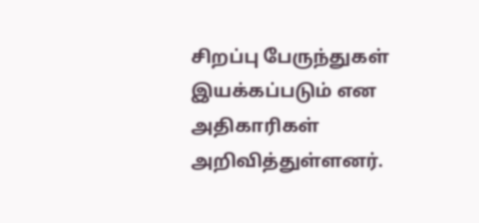சிறப்பு பேருந்துகள் இயக்கப்படும் என அதிகாரிகள் அறிவித்துள்ளனர்.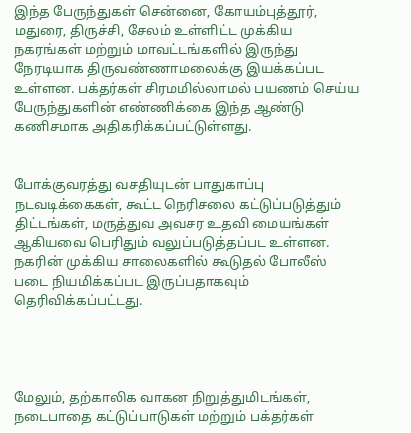இந்த பேருந்துகள் சென்னை, கோயம்புத்தூர், மதுரை, திருச்சி, சேலம் உள்ளிட்ட முக்கிய நகரங்கள் மற்றும் மாவட்டங்களில் இருந்து நேரடியாக திருவண்ணாமலைக்கு இயக்கப்பட உள்ளன. பக்தர்கள் சிரமமில்லாமல் பயணம் செய்ய பேருந்துகளின் எண்ணிக்கை இந்த ஆண்டு கணிசமாக அதிகரிக்கப்பட்டுள்ளது.


போக்குவரத்து வசதியுடன் பாதுகாப்பு நடவடிக்கைகள், கூட்ட நெரிசலை கட்டுப்படுத்தும் திட்டங்கள், மருத்துவ அவசர உதவி மையங்கள் ஆகியவை பெரிதும் வலுப்படுத்தப்பட உள்ளன. நகரின் முக்கிய சாலைகளில் கூடுதல் போலீஸ் படை நியமிக்கப்பட இருப்பதாகவும் தெரிவிக்கப்பட்டது.




மேலும், தற்காலிக வாகன நிறுத்துமிடங்கள், நடைபாதை கட்டுப்பாடுகள் மற்றும் பக்தர்கள்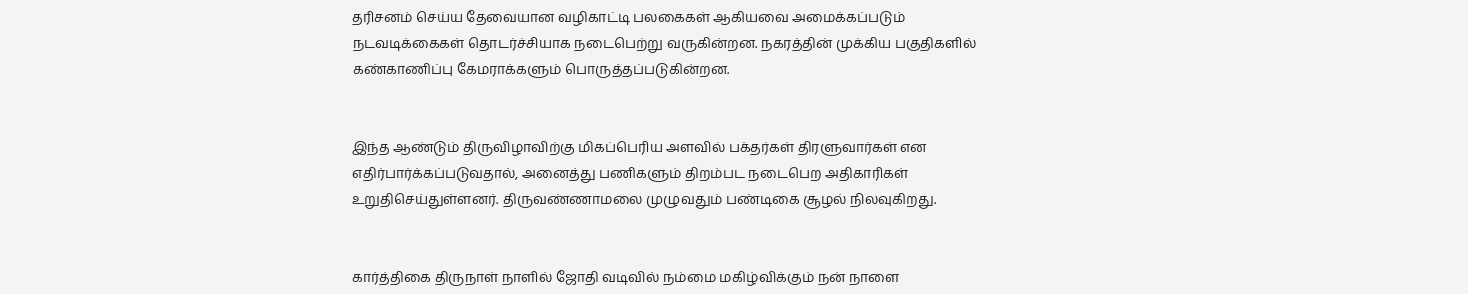தரிசனம் செய்ய தேவையான வழிகாட்டி பலகைகள் ஆகியவை அமைக்கப்படும் நடவடிக்கைகள் தொடர்ச்சியாக நடைபெற்று வருகின்றன. நகரத்தின் முக்கிய பகுதிகளில் கண்காணிப்பு கேமராக்களும் பொருத்தப்படுகின்றன.


இந்த ஆண்டும் திருவிழாவிற்கு மிகப்பெரிய அளவில் பக்தர்கள் திரளுவார்கள் என எதிர்பார்க்கப்படுவதால், அனைத்து பணிகளும் திறம்பட நடைபெற அதிகாரிகள் உறுதிசெய்துள்ளனர். திருவண்ணாமலை முழுவதும் பண்டிகை சூழல் நிலவுகிறது.


கார்த்திகை திருநாள் நாளில் ஜோதி வடிவில் நம்மை மகிழ்விக்கும் நன் நாளை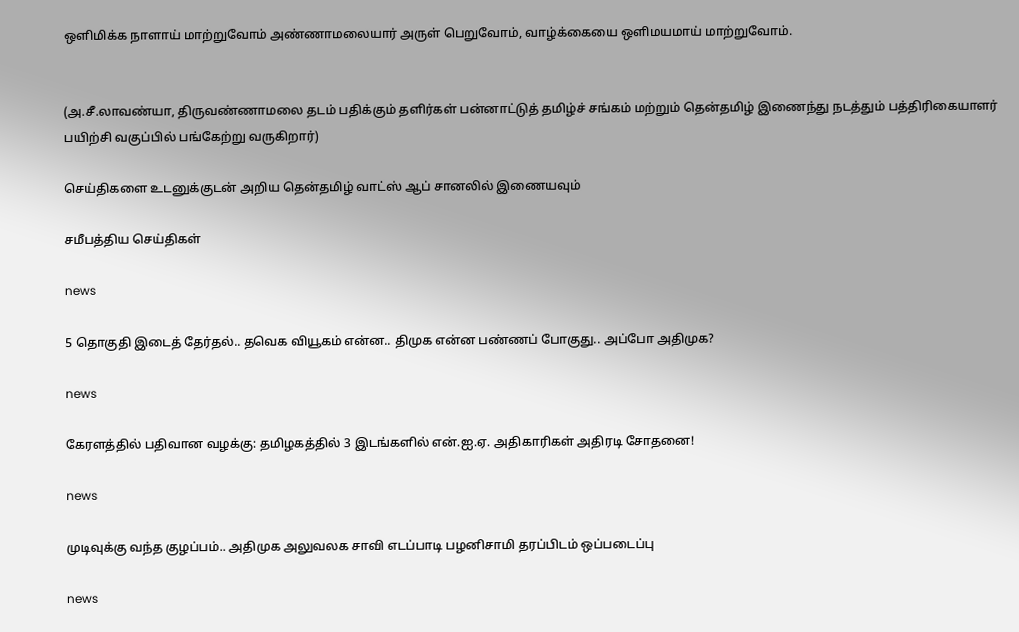ஒளிமிக்க நாளாய் மாற்றுவோம் அண்ணாமலையார் அருள் பெறுவோம், வாழ்க்கையை ஒளிமயமாய் மாற்றுவோம்.


(அ.சீ.லாவண்யா, திருவண்ணாமலை தடம் பதிக்கும் தளிர்கள் பன்னாட்டுத் தமிழ்ச் சங்கம் மற்றும் தென்தமிழ் இணைந்து நடத்தும் பத்திரிகையாளர் பயிற்சி வகுப்பில் பங்கேற்று வருகிறார்)

செய்திகளை உடனுக்குடன் அறிய தென்தமிழ் வாட்ஸ் ஆப் சானலில் இணையவும்

சமீபத்திய செய்திகள்

news

5 தொகுதி இடைத் தேர்தல்.. தவெக வியூகம் என்ன.. திமுக என்ன பண்ணப் போகுது.. அப்போ அதிமுக?

news

கேரளத்தில் பதிவான வழக்கு: தமிழகத்தில் 3 இடங்களில் என்.ஐ.ஏ. அதிகாரிகள் அதிரடி சோதனை!

news

முடிவுக்கு வந்த குழப்பம்.. அதிமுக அலுவலக சாவி எடப்பாடி பழனிசாமி தரப்பிடம் ஒப்படைப்பு

news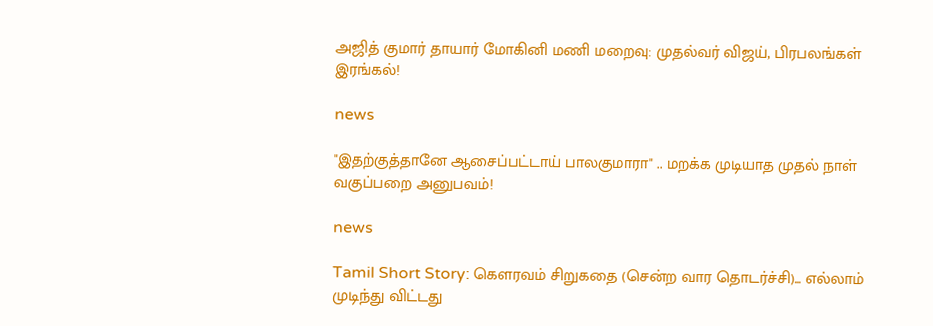அஜித் குமார் தாயார் மோகினி மணி மறைவு: முதல்வர் விஜய், பிரபலங்கள் இரங்கல்!

news

"இதற்குத்தானே ஆசைப்பட்டாய் பாலகுமாரா" .. மறக்க முடியாத முதல் நாள் வகுப்பறை அனுபவம்!

news

Tamil Short Story: கௌரவம் சிறுகதை (சென்ற வார தொடர்ச்சி)... எல்லாம் முடிந்து விட்டது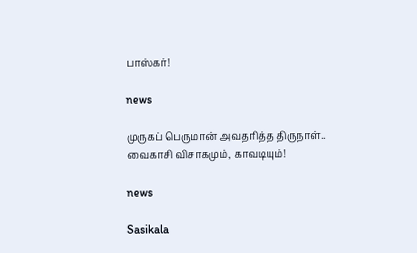பாஸ்கர்!

news

முருகப் பெருமான் அவதரித்த திருநாள்.. வைகாசி விசாகமும், காவடியும்!

news

Sasikala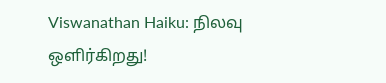Viswanathan Haiku: நிலவு ஒளிர்கிறது!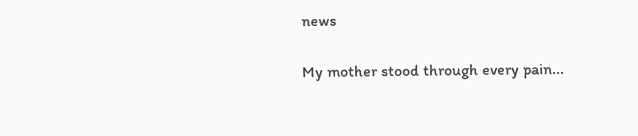news

My mother stood through every pain...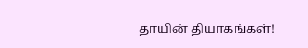தாயின் தியாகங்கள்!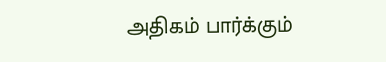அதிகம் பார்க்கும்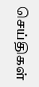செய்திகள்